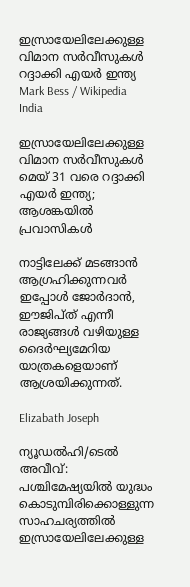ഇസ്രായേലിലേക്കുള്ള വിമാന സർവീസുകൾ റദ്ദാക്കി എയർ ഇന്ത്യ Mark Bess / Wikipedia
India

ഇസ്രായേലിലേക്കുള്ള വിമാന സർവീസുകൾ മെയ് 31 വരെ റദ്ദാക്കി എയർ ഇന്ത്യ; ആശങ്കയിൽ പ്രവാസികൾ

നാട്ടിലേക്ക് മടങ്ങാൻ ആഗ്രഹിക്കുന്നവർ ഇപ്പോൾ ജോർദാൻ, ഈജിപ്ത് എന്നീ രാജ്യങ്ങൾ വഴിയുള്ള ദൈർഘ്യമേറിയ യാത്രകളെയാണ് ആശ്രയിക്കുന്നത്.

Elizabath Joseph

ന്യൂഡൽഹി/ടെൽ അവീവ്: പശ്ചിമേഷ്യയിൽ യുദ്ധം കൊടുമ്പിരിക്കൊള്ളുന്ന സാഹചര്യത്തിൽ ഇസ്രായേലിലേക്കുള്ള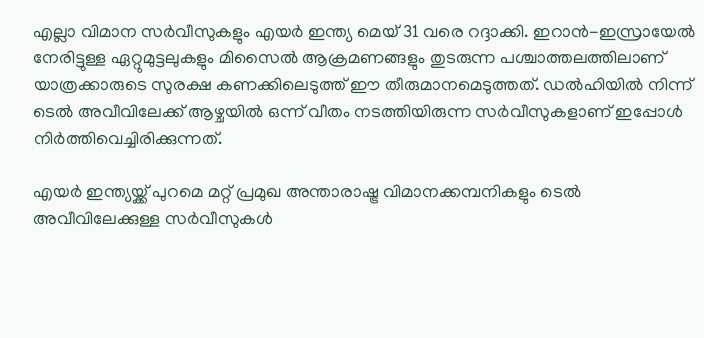എല്ലാ വിമാന സർവീസുകളും എയർ ഇന്ത്യ മെയ് 31 വരെ റദ്ദാക്കി. ഇറാൻ-ഇസ്രായേൽ നേരിട്ടുള്ള ഏറ്റുമുട്ടലുകളും മിസൈൽ ആക്രമണങ്ങളും തുടരുന്ന പശ്ചാത്തലത്തിലാണ് യാത്രക്കാരുടെ സുരക്ഷ കണക്കിലെടുത്ത് ഈ തീരുമാനമെടുത്തത്. ഡൽഹിയിൽ നിന്ന് ടെൽ അവീവിലേക്ക് ആഴ്ചയിൽ ഒന്ന് വീതം നടത്തിയിരുന്ന സർവീസുകളാണ് ഇപ്പോൾ നിർത്തിവെച്ചിരിക്കുന്നത്.

എയർ ഇന്ത്യയ്ക്ക് പുറമെ മറ്റ് പ്രമുഖ അന്താരാഷ്ട്ര വിമാനക്കമ്പനികളും ടെൽ അവീവിലേക്കുള്ള സർവീസുകൾ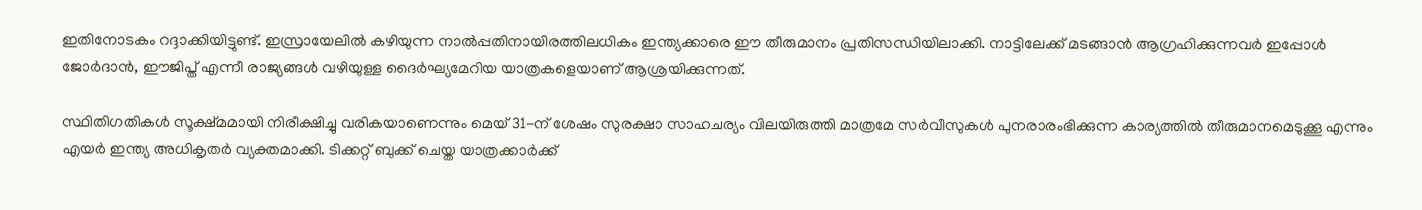ഇതിനോടകം റദ്ദാക്കിയിട്ടുണ്ട്. ഇസ്രായേലിൽ കഴിയുന്ന നാൽപ്പതിനായിരത്തിലധികം ഇന്ത്യക്കാരെ ഈ തീരുമാനം പ്രതിസന്ധിയിലാക്കി. നാട്ടിലേക്ക് മടങ്ങാൻ ആഗ്രഹിക്കുന്നവർ ഇപ്പോൾ ജോർദാൻ, ഈജിപ്ത് എന്നീ രാജ്യങ്ങൾ വഴിയുള്ള ദൈർഘ്യമേറിയ യാത്രകളെയാണ് ആശ്രയിക്കുന്നത്.

സ്ഥിതിഗതികൾ സൂക്ഷ്മമായി നിരീക്ഷിച്ചു വരികയാണെന്നും മെയ് 31-ന് ശേഷം സുരക്ഷാ സാഹചര്യം വിലയിരുത്തി മാത്രമേ സർവീസുകൾ പുനരാരംഭിക്കുന്ന കാര്യത്തിൽ തീരുമാനമെടുക്കൂ എന്നും എയർ ഇന്ത്യ അധികൃതർ വ്യക്തമാക്കി. ടിക്കറ്റ് ബുക്ക് ചെയ്ത യാത്രക്കാർക്ക്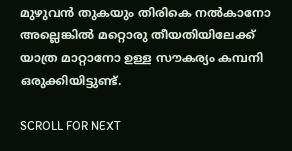മുഴുവൻ തുകയും തിരികെ നൽകാനോ അല്ലെങ്കിൽ മറ്റൊരു തീയതിയിലേക്ക് യാത്ര മാറ്റാനോ ഉള്ള സൗകര്യം കമ്പനി ഒരുക്കിയിട്ടുണ്ട്.

SCROLL FOR NEXT